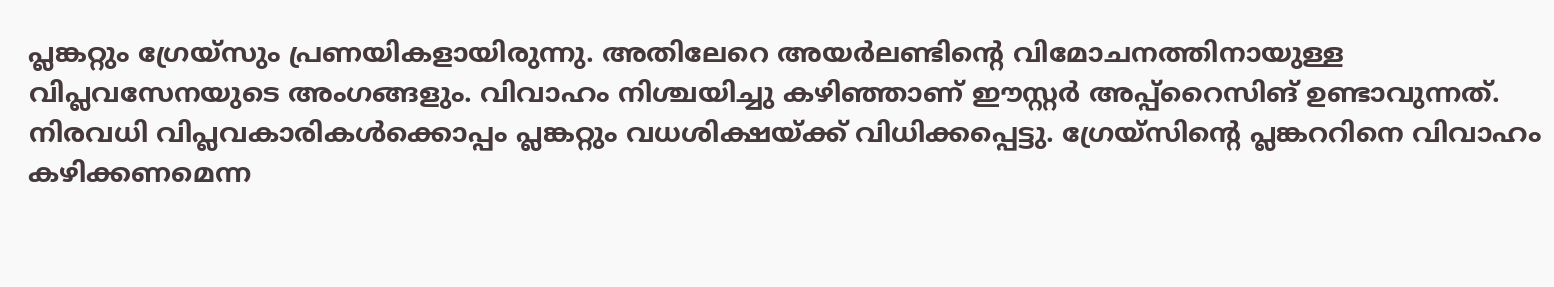പ്ലങ്കറ്റും ഗ്രേയ്സും പ്രണയികളായിരുന്നു. അതിലേറെ അയർലണ്ടിൻ്റെ വിമോചനത്തിനായുള്ള വിപ്ലവസേനയുടെ അംഗങ്ങളും. വിവാഹം നിശ്ചയിച്ചു കഴിഞ്ഞാണ് ഈസ്റ്റർ അപ്പ്റൈസിങ് ഉണ്ടാവുന്നത്. നിരവധി വിപ്ലവകാരികൾക്കൊപ്പം പ്ലങ്കറ്റും വധശിക്ഷയ്ക്ക് വിധിക്കപ്പെട്ടു. ഗ്രേയ്സിൻ്റെ പ്ലങ്കററിനെ വിവാഹം കഴിക്കണമെന്ന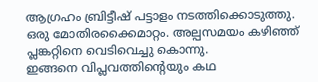ആഗ്രഹം ബ്രിട്ടീഷ് പട്ടാളം നടത്തിക്കൊടുത്തു. ഒരു മോതിരക്കൈമാറ്റം. അല്പസമയം കഴിഞ്ഞ് പ്ലങ്കറ്റിനെ വെടിവെച്ചു കൊന്നു.
ഇങ്ങനെ വിപ്ലവത്തിൻ്റെയും കഥ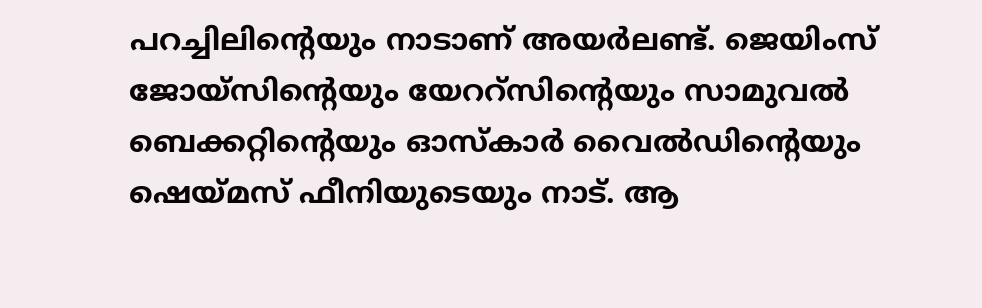പറച്ചിലിൻ്റെയും നാടാണ് അയർലണ്ട്. ജെയിംസ് ജോയ്സിൻ്റെയും യേററ്സിൻ്റെയും സാമുവൽ ബെക്കറ്റിൻ്റെയും ഓസ്കാർ വൈൽഡിൻ്റെയും ഷെയ്മസ് ഫീനിയുടെയും നാട്. ആ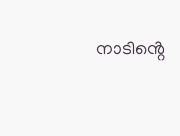നാടിൻ്റെ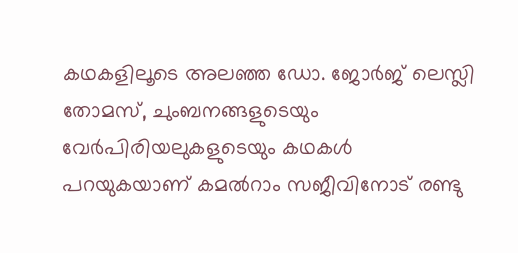കഥകളിലൂടെ അലഞ്ഞ ഡോ. ജോർജ് ലെസ്ലി തോമസ്, ചുംബനങ്ങളുടെയും വേർപിരിയലുകളുടെയും കഥകൾ പറയുകയാണ് കമൽറാം സജീവിനോട് രണ്ടു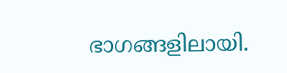ഭാഗങ്ങളിലായി.